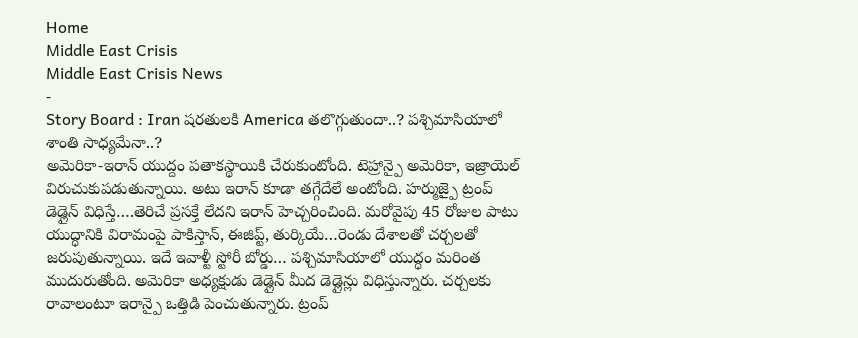Home
Middle East Crisis
Middle East Crisis News
-
Story Board : Iran షరతులకి America తలొగ్గుతుందా..? పశ్చిమాసియాలో శాంతి సాధ్యమేనా..?
అమెరికా-ఇరాన్ యుద్దం పతాకస్థాయికి చేరుకుంటోంది. టెహ్రాన్పై అమెరికా, ఇజ్రాయెల్ విరుచుకుపడుతున్నాయి. అటు ఇరాన్ కూడా తగ్గేదేలే అంటోంది. హర్ముజ్పై ట్రంప్ డెడ్లైన్ విధిస్తే….తెరిచే ప్రసక్తే లేదని ఇరాన్ హెచ్చరించింది. మరోవైపు 45 రోజుల పాటు యుద్ధానికి విరామంపై పాకిస్తాన్, ఈజిప్ట్, తుర్కియే…రెండు దేశాలతో చర్చలతో జరుపుతున్నాయి. ఇదే ఇవాళ్టీ స్టోరీ బోర్డు… పశ్చిమాసియాలో యుద్ధం మరింత ముదురుతోంది. అమెరికా అధ్యక్షుడు డెడ్లైన్ మీద డెడ్లైన్లు విధిస్తున్నారు. చర్చలకు రావాలంటూ ఇరాన్పై ఒత్తిడి పెంచుతున్నారు. ట్రంప్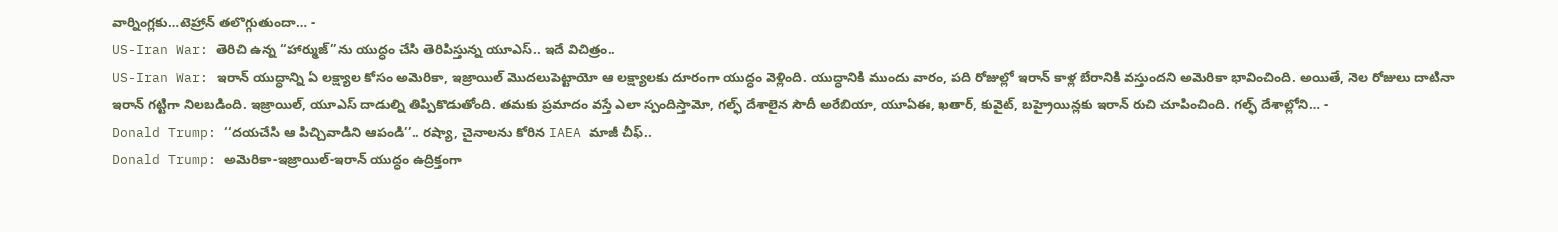వార్నింగ్లకు…టెహ్రాన్ తలొగ్గుతుందా… -
US-Iran War: తెరిచి ఉన్న “హార్ముజ్”ను యుద్ధం చేసి తెరిపిస్తున్న యూఎస్.. ఇదే విచిత్రం..
US-Iran War: ఇరాన్ యుద్ధాన్ని ఏ లక్ష్యాల కోసం అమెరికా, ఇజ్రాయిల్ మొదలుపెట్టాయో ఆ లక్ష్యాలకు దూరంగా యుద్ధం వెళ్లింది. యుద్ధానికి ముందు వారం, పది రోజుల్లో ఇరాన్ కాళ్ల బేరానికి వస్తుందని అమెరికా భావించింది. అయితే, నెల రోజులు దాటినా ఇరాన్ గట్టిగా నిలబడింది. ఇజ్రాయిల్, యూఎస్ దాడుల్ని తిప్పికొడుతోంది. తమకు ప్రమాదం వస్తే ఎలా స్పందిస్తామో, గల్ఫ్ దేశాలైన సౌదీ అరేబియా, యూఏఈ, ఖతార్, కువైట్, బహ్రైయిన్లకు ఇరాన్ రుచి చూపించింది. గల్ఫ్ దేశాల్లోని… -
Donald Trump: ‘‘దయచేసి ఆ పిచ్చివాడిని ఆపండి’’.. రష్యా, చైనాలను కోరిన IAEA మాజీ చీఫ్..
Donald Trump: అమెరికా-ఇజ్రాయిల్-ఇరాన్ యుద్ధం ఉద్రిక్తంగా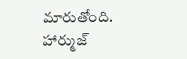మారుతోంది. హార్ముజ్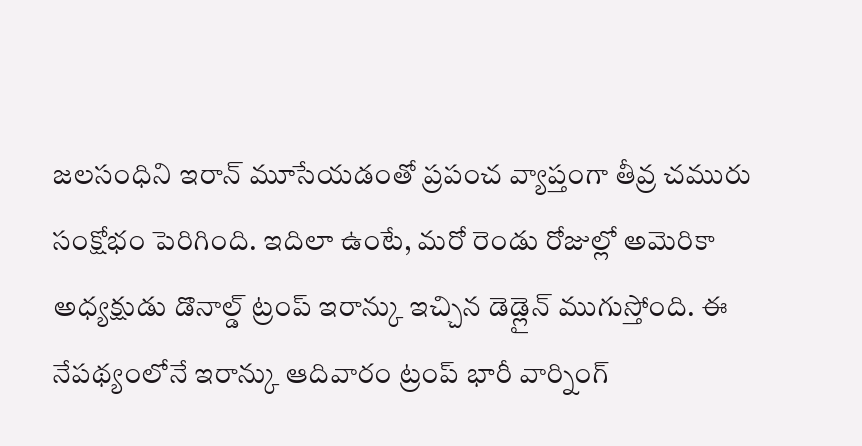జలసంధిని ఇరాన్ మూసేయడంతో ప్రపంచ వ్యాప్తంగా తీవ్ర చమురు సంక్షోభం పెరిగింది. ఇదిలా ఉంటే, మరో రెండు రోజుల్లో అమెరికా అధ్యక్షుడు డొనాల్డ్ ట్రంప్ ఇరాన్కు ఇచ్చిన డెడ్లైన్ ముగుస్తోంది. ఈ నేపథ్యంలోనే ఇరాన్కు ఆదివారం ట్రంప్ భారీ వార్నింగ్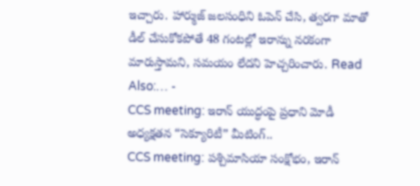ఇచ్చారు. హార్ముజ్ జలసంధిని ఓపెన్ చేసి, త్వరగా మాతో డీల్ చేసుకోకపోతే 48 గంటల్లో ఇరాన్ను నరకంగా మారుస్తామని, సమయం లేదని హెచ్చరించారు. Read Also:… -
CCS meeting: ఇరాన్ యుద్ధంపై ప్రధాని మోడీ అధ్యక్షతన “సెక్యూరిటీ” మీటింగ్..
CCS meeting: పశ్చిమాసియా సంక్షోభం, ఇరాన్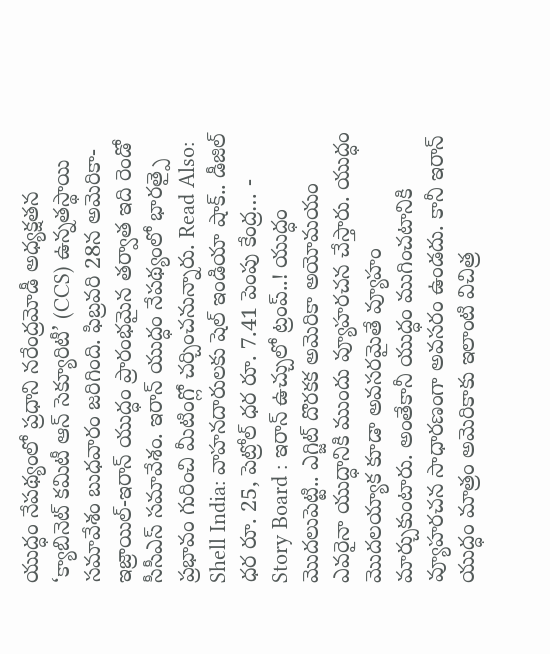యుద్ధం నేపథ్యంలో ప్రధాని నరేంద్రమోడీ అధ్యక్షతన ‘క్యాబినెట్ కమిటీ ఆన్ సెక్యూరిటీ’ (CCS) ఉన్నతస్థాయి సమావేశం బుధవారం జరిగింది. ఫిబ్రవరి 28న అమెరికా-ఇజ్రాయిల్-ఇరాన్ యుద్ధం ప్రారంభమైన తర్వాత ఇది రెండో సీసీఎస్ సమావేశం. ఇరాన్ యుద్ధం నేపథ్యంలో భారత్పై ప్రభావం గురించి మీటింగ్లో చర్చించనున్నారు. Read Also: Shell India: వాహనదారులకు షెల్ ఇండియా షాక్.. డీజిల్ ధర రూ. 25, పెట్రోల్ ధర రూ. 7.41 పెంపు కేంద్ర… -
Story Board : ఇరాన్ ఉచ్చులో ట్రంప్..! యుద్ధం మొదలుపెట్టి.. ఎగ్జిట్ దొరకక అమెరికా అయోమయం
ఎవరైనా యుద్ధానికి ముందు వ్యూహరచన చేస్తారు. యుద్ధం మొదలయ్యాక కూడా అవసరమైతే వ్యూహం మార్చుకుంటారు. అంతేకానీ యుద్ధం ముగించటానికి వ్యూహరచన సాధారణంగా అవసరం ఉండదు. కానీ ఇరాన్ యుద్ధం మాత్రం అమెరికాకు ఇలాంటి విచిత్ర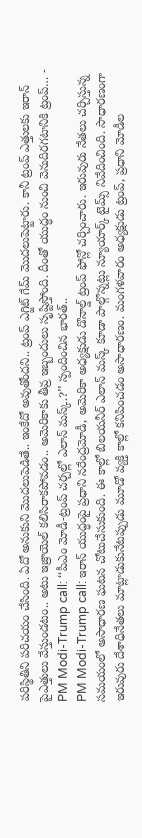పరిస్థితిని పరిచయం చేసింది. ఏదో అనుకుని మొదలుపెడితే.. ఇంకేదో అవుతోందని.. ట్రంప్ ఎగ్జిట్ గేమ్ మొదలుపెట్టారు. కానీ ట్రంప్ ఎత్తులకు ఇరాన్ పైఎత్తులు వేస్తుండటం.. అటు ఇజ్రాయెల్ కలిసిరాకపోవడం.. అమెరికాకు తీవ్ర ఇబ్బందులు సృష్టిస్తోంది. దీంతో యుద్ధం నుంచి వెనుదిరగటానికి ట్రంప్… -
PM Modi-Trump call: ‘‘పీఎం మోడీ-ట్రంప్ చర్చల్లో ఎలాన్ మస్క్.?’’ స్పందించిన భారత్..
PM Modi-Trump call: ఇరాన్ యుద్ధంపై ప్రధాని నరేంద్రమోడీ, అమెరికా అధ్యక్షుడు డొనాల్డ్ ట్రంప్ ఫోన్లో చర్చించారు. ఇరువురు నేతలు చర్చిస్తున్న సమయంలో అసాధారణ ఘటన చోటుచేసుకుంది. ఈ కాల్లో బిలయనీర్ ఎలాన్ మస్క్ కూడా పాల్గొన్నట్లు న్యూయార్క్ టైమ్స్ నివేదించింది. సాధారణంగా ఇరువురు దేశాధినేతలు మాట్లాడుకునేటప్పుడు మూడో వ్యక్తి కాల్లో కనిపించడం అసాధారణం. మంగళవారం అధ్యక్షుడు ట్రంప్, ప్రధాని మోడీల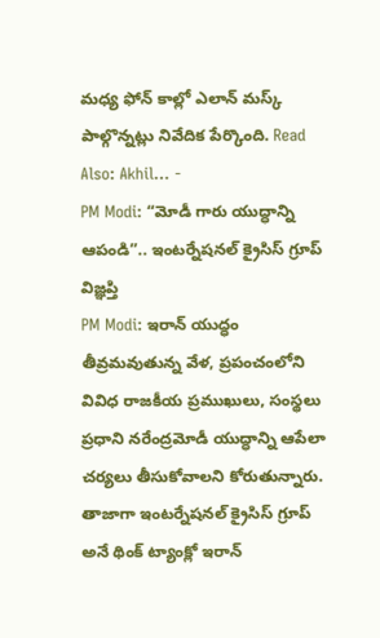మధ్య ఫోన్ కాల్లో ఎలాన్ మస్క్ పాల్గొన్నట్లు నివేదిక పేర్కొంది. Read Also: Akhil… -
PM Modi: “మోడీ గారు యుద్ధాన్ని ఆపండి”.. ఇంటర్నేషనల్ క్రైసిస్ గ్రూప్ విజ్ఞప్తి
PM Modi: ఇరాన్ యుద్ధం తీవ్రమవుతున్న వేళ, ప్రపంచంలోని వివిధ రాజకీయ ప్రముఖులు, సంస్థలు ప్రధాని నరేంద్రమోడీ యుద్ధాన్ని ఆపేలా చర్యలు తీసుకోవాలని కోరుతున్నారు. తాజాగా ఇంటర్నేషనల్ క్రైసిస్ గ్రూప్ అనే థింక్ ట్యాంక్లో ఇరాన్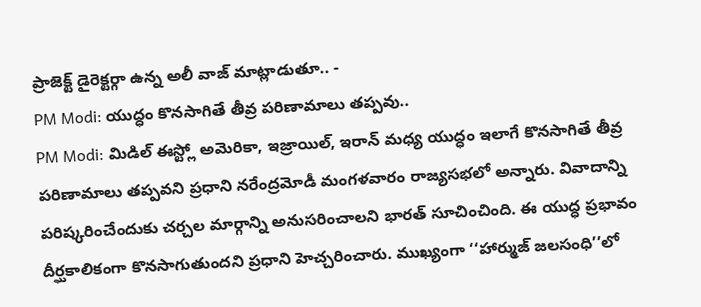ప్రాజెక్ట్ డైరెక్టర్గా ఉన్న అలీ వాజ్ మాట్లాడుతూ.. -
PM Modi: యుద్ధం కొనసాగితే తీవ్ర పరిణామాలు తప్పవు..
PM Modi: మిడిల్ ఈస్ట్లో అమెరికా, ఇజ్రాయిల్, ఇరాన్ మధ్య యుద్ధం ఇలాగే కొనసాగితే తీవ్ర పరిణామాలు తప్పవని ప్రధాని నరేంద్రమోడీ మంగళవారం రాజ్యసభలో అన్నారు. వివాదాన్ని పరిష్కరించేందుకు చర్చల మార్గాన్ని అనుసరించాలని భారత్ సూచించింది. ఈ యుద్ధ ప్రభావం దీర్ఘకాలికంగా కొనసాగుతుందని ప్రధాని హెచ్చరించారు. ముఖ్యంగా ‘‘హార్ముజ్ జలసంధి’’లో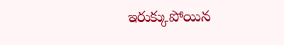ఇరుక్కుపోయిన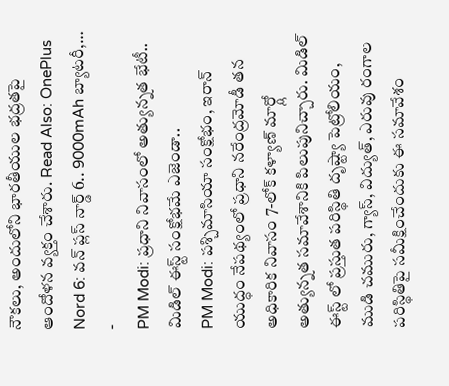నౌకలు, అందులోని భారతీయుల భద్రతపై ఆందోళన వ్యక్తం చేశారు. Read Also: OnePlus Nord 6: వన్ ప్లస్ నార్డ్ 6.. 9000mAh బ్యాటరీ,… -
PM Modi: ప్రధాని నివాసంలో అత్యున్నత భేటీ.. మిడిల్ ఈస్ట్ సంక్షోభమే ఎజెండా..
PM Modi: పశ్చిమాసియా సంక్షోభం, ఇరాన్ యుద్ధం నేపథ్యంలో ప్రధాని నరేంద్రమోడీ తన అధికారిక నివాసం 7-లోక్ కళ్యాణ్ మార్గ్లో అత్యున్నత సమావేశానికి పిలుపునిచ్చారు. మిడిల్ ఈస్ట్ లో ప్రస్తుత పరిస్థితి దృష్ట్యా పెట్రోలియం, ముడి చమురు, గ్యాస్, విద్యుత్, ఎరువు రంగాల పరిస్థితిపై సమీక్షించేందుకు ఈ సమావేశం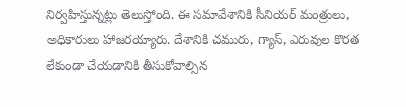నిర్వహిస్తున్నట్లు తెలుస్తోంది. ఈ సమావేశానికి సీనియర్ మంత్రులు, అధికారులు హాజరయ్యారు. దేశానికి చమురు, గ్యాస్, ఎరువుల కొరత లేకుండా చేయడానికి తీసుకోవాల్సిన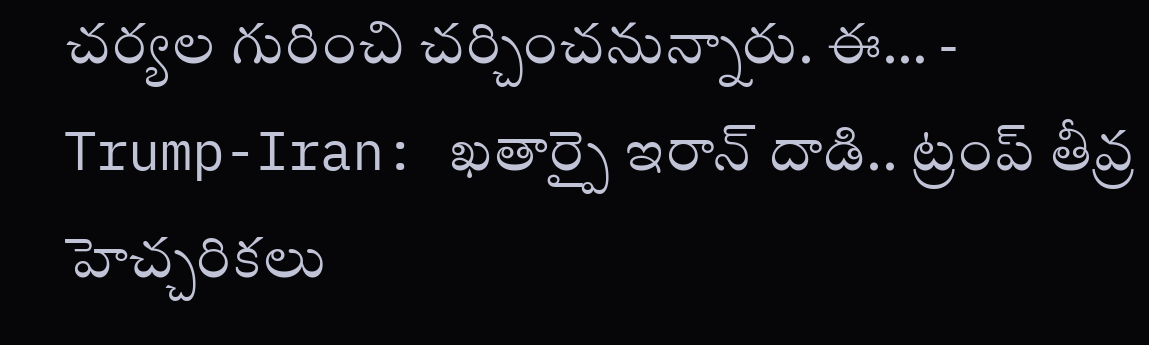చర్యల గురించి చర్చించనున్నారు. ఈ… -
Trump-Iran: ఖతార్పై ఇరాన్ దాడి.. ట్రంప్ తీవ్ర హెచ్చరికలు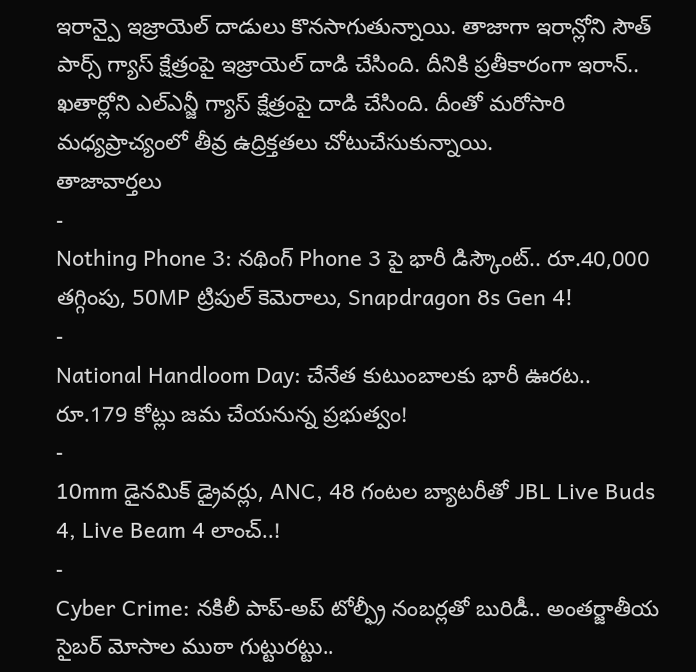ఇరాన్పై ఇజ్రాయెల్ దాడులు కొనసాగుతున్నాయి. తాజాగా ఇరాన్లోని సౌత్ పార్స్ గ్యాస్ క్షేత్రంపై ఇజ్రాయెల్ దాడి చేసింది. దీనికి ప్రతీకారంగా ఇరాన్.. ఖతార్లోని ఎల్ఎన్జీ గ్యాస్ క్షేత్రంపై దాడి చేసింది. దీంతో మరోసారి మధ్యప్రాచ్యంలో తీవ్ర ఉద్రిక్తతలు చోటుచేసుకున్నాయి.
తాజావార్తలు
-
Nothing Phone 3: నథింగ్ Phone 3 పై భారీ డిస్కౌంట్.. రూ.40,000 తగ్గింపు, 50MP ట్రిపుల్ కెమెరాలు, Snapdragon 8s Gen 4!
-
National Handloom Day: చేనేత కుటుంబాలకు భారీ ఊరట.. రూ.179 కోట్లు జమ చేయనున్న ప్రభుత్వం!
-
10mm డైనమిక్ డ్రైవర్లు, ANC, 48 గంటల బ్యాటరీతో JBL Live Buds 4, Live Beam 4 లాంచ్..!
-
Cyber Crime: నకిలీ పాప్-అప్ టోల్ఫ్రీ నంబర్లతో బురిడీ.. అంతర్జాతీయ సైబర్ మోసాల ముఠా గుట్టురట్టు..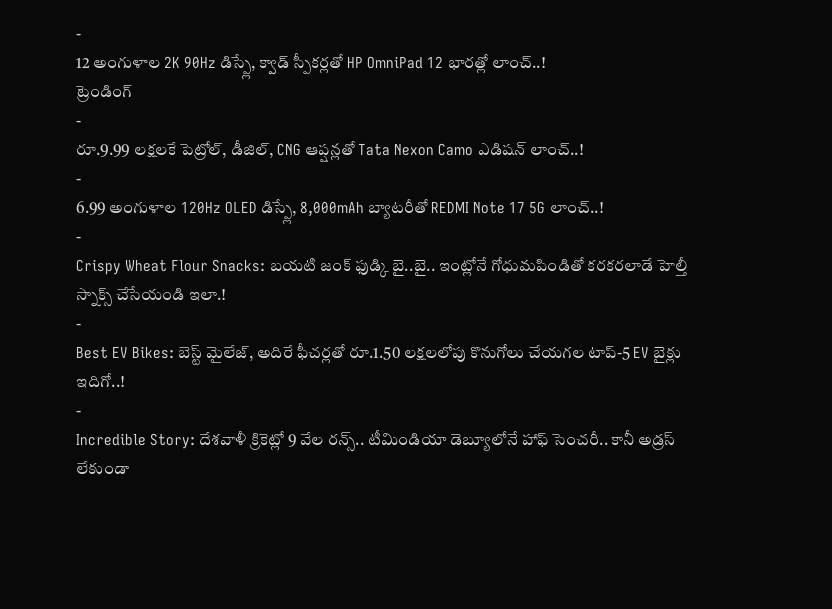-
12 అంగుళాల 2K 90Hz డిస్ప్లే, క్వాడ్ స్పీకర్లతో HP OmniPad 12 భారత్లో లాంచ్..!
ట్రెండింగ్
-
రూ.9.99 లక్షలకే పెట్రోల్, డీజిల్, CNG ఆప్షన్లతో Tata Nexon Camo ఎడిషన్ లాంచ్..!
-
6.99 అంగుళాల 120Hz OLED డిస్ప్లే, 8,000mAh బ్యాటరీతో REDMI Note 17 5G లాంచ్..!
-
Crispy Wheat Flour Snacks: బయటి జంక్ ఫుడ్కి బై..బై.. ఇంట్లోనే గోధుమపిండితో కరకరలాడే హెల్తీ స్నాక్స్ చేసేయండి ఇలా.!
-
Best EV Bikes: బెస్ట్ మైలేజ్, అదిరే ఫీచర్లతో రూ.1.50 లక్షలలోపు కొనుగోలు చేయగల టాప్-5 EV బైక్లు ఇదిగో..!
-
Incredible Story: దేశవాళీ క్రికెట్లో 9 వేల రన్స్.. టీమిండియా డెబ్యూలోనే హాఫ్ సెంచరీ.. కానీ అడ్రస్ లేకుండా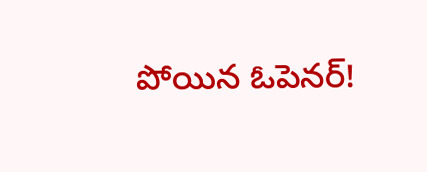పోయిన ఓపెనర్!